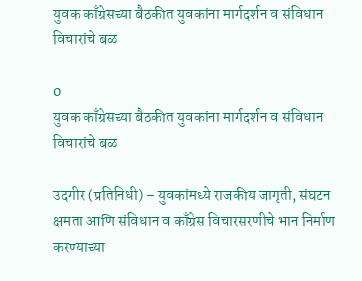युवक काँग्रेसच्या बैठकीत युवकांना मार्गदर्शन व संविधान विचारांचे बळ

0
युवक काँग्रेसच्या बैठकीत युवकांना मार्गदर्शन व संविधान विचारांचे बळ

उदगीर (प्रतिनिधी) – युवकांमध्ये राजकीय जागृती, संघटन क्षमता आणि संविधान व काँग्रेस विचारसरणीचे भान निर्माण करण्याच्या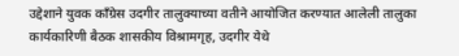उद्देशाने युवक काँग्रेस उदगीर तालुक्याच्या वतीने आयोजित करण्यात आलेली तालुका कार्यकारिणी बैठक शासकीय विश्रामगृह, उदगीर येथे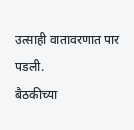उत्साही वातावरणात पार पडली.
बैठकीच्या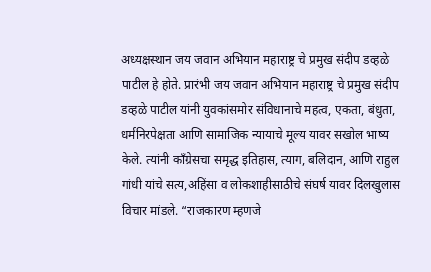अध्यक्षस्थान जय जवान अभियान महाराष्ट्र चे प्रमुख संदीप डव्हळे पाटील हे होते. प्रारंभी जय जवान अभियान महाराष्ट्र चे प्रमुख संदीप डव्हळे पाटील यांनी युवकांसमोर संविधानाचे महत्व, एकता, बंधुता, धर्मनिरपेक्षता आणि सामाजिक न्यायाचे मूल्य यावर सखोल भाष्य केले. त्यांनी काँग्रेसचा समृद्ध इतिहास, त्याग, बलिदान, आणि राहुल गांधी यांचे सत्य,अहिंसा व लोकशाहीसाठीचे संघर्ष यावर दिलखुलास विचार मांडले. “राजकारण म्हणजे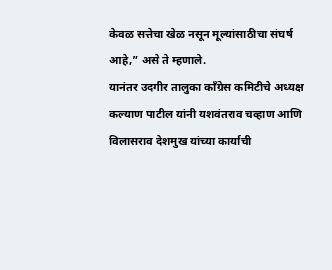केवळ सत्तेचा खेळ नसून मूल्यांसाठीचा संघर्ष आहे,” असे ते म्हणाले.
यानंतर उदगीर तालुका काँग्रेस कमिटीचे अध्यक्ष कल्याण पाटील यांनी यशवंतराव चव्हाण आणि विलासराव देशमुख यांच्या कार्याची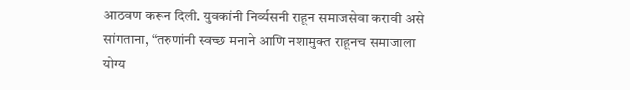आठवण करून दिली. युवकांनी निर्व्यसनी राहून समाजसेवा करावी असे सांगताना, “तरुणांनी स्वच्छ मनाने आणि नशामुक्त राहूनच समाजाला योग्य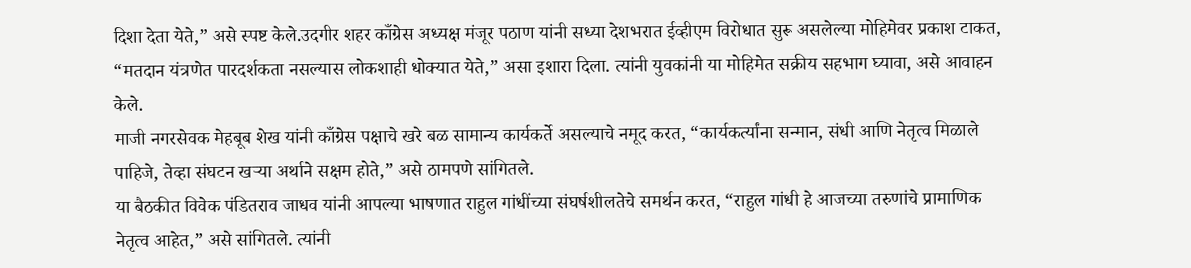दिशा देता येते,” असे स्पष्ट केले.उदगीर शहर काँग्रेस अध्यक्ष मंजूर पठाण यांनी सध्या देशभरात ईव्हीएम विरोधात सुरू असलेल्या मोहिमेवर प्रकाश टाकत, “मतदान यंत्रणेत पारदर्शकता नसल्यास लोकशाही धोक्यात येते,” असा इशारा दिला. त्यांनी युवकांनी या मोहिमेत सक्रीय सहभाग घ्यावा, असे आवाहन केले.
माजी नगरसेवक मेहबूब शेख यांनी काँग्रेस पक्षाचे खरे बळ सामान्य कार्यकर्ते असल्याचे नमूद करत, “कार्यकर्त्यांना सन्मान, संधी आणि नेतृत्व मिळाले पाहिजे, तेव्हा संघटन खऱ्या अर्थाने सक्षम होते,” असे ठामपणे सांगितले.
या बैठकीत विवेक पंडितराव जाधव यांनी आपल्या भाषणात राहुल गांधींच्या संघर्षशीलतेचे समर्थन करत, “राहुल गांधी हे आजच्या तरुणांचे प्रामाणिक नेतृत्व आहेत,” असे सांगितले. त्यांनी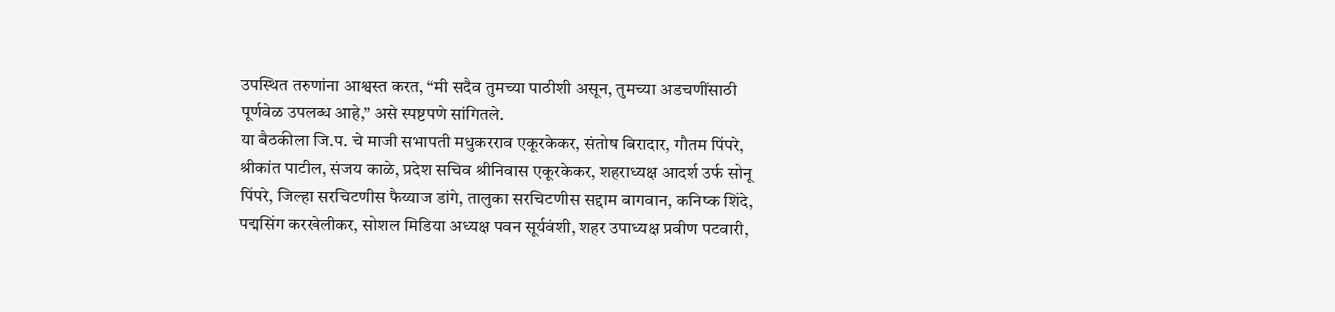उपस्थित तरुणांना आश्वस्त करत, “मी सदैव तुमच्या पाठीशी असून, तुमच्या अडचणींसाठी पूर्णवेळ उपलब्ध आहे,” असे स्पष्टपणे सांगितले.
या बैठकीला जि.प. चे माजी सभापती मधुकरराव एकूरकेकर, संतोष बिरादार, गौतम पिंपरे, श्रीकांत पाटील, संजय काळे, प्रदेश सचिव श्रीनिवास एकूरकेकर, शहराध्यक्ष आदर्श उर्फ सोनू पिंपरे, जिल्हा सरचिटणीस फैय्याज डांगे, तालुका सरचिटणीस सद्दाम बागवान, कनिष्क शिंदे, पद्मसिंग करखेलीकर, सोशल मिडिया अध्यक्ष पवन सूर्यवंशी, शहर उपाध्यक्ष प्रवीण पटवारी,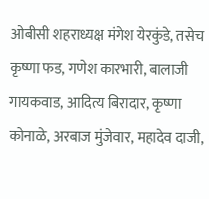ओबीसी शहराध्यक्ष मंगेश येरकुंडे, तसेच कृष्णा फड, गणेश कारभारी, बालाजी गायकवाड, आदित्य बिरादार, कृष्णा कोनाळे, अरबाज मुंजेवार, महादेव दाजी,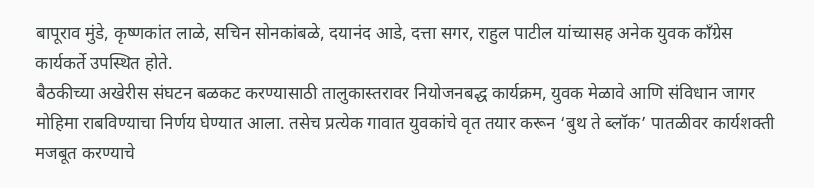बापूराव मुंडे, कृष्णकांत लाळे, सचिन सोनकांबळे, दयानंद आडे, दत्ता सगर, राहुल पाटील यांच्यासह अनेक युवक काँग्रेस कार्यकर्ते उपस्थित होते.
बैठकीच्या अखेरीस संघटन बळकट करण्यासाठी तालुकास्तरावर नियोजनबद्ध कार्यक्रम, युवक मेळावे आणि संविधान जागर मोहिमा राबविण्याचा निर्णय घेण्यात आला. तसेच प्रत्येक गावात युवकांचे वृत तयार करून ‘बुथ ते ब्लॉक’ पातळीवर कार्यशक्ती मजबूत करण्याचे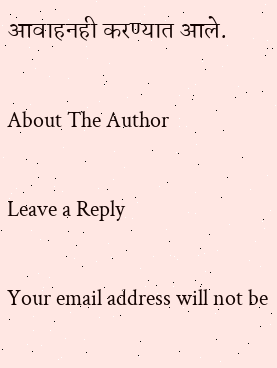आवाहनही करण्यात आले.

About The Author

Leave a Reply

Your email address will not be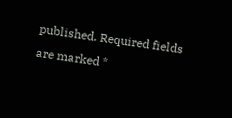published. Required fields are marked *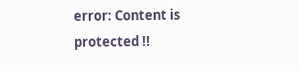error: Content is protected !!